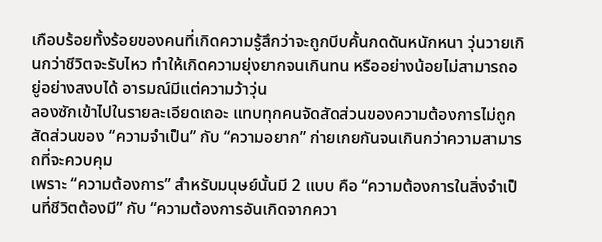เกือบร้อยทั้งร้อยของคนที่เกิดความรู้สึกว่าจะถูกบีบคั้นกดดันหนักหนา วุ่นวายเกินกว่าชีวิตจะรับไหว ทำให้เกิดความยุ่งยากจนเกินทน หรืออย่างน้อยไม่สามารถอยู่อย่างสงบได้ อารมณ์มีแต่ความว้าวุ่น
ลองซักเข้าไปในรายละเอียดเถอะ แทบทุกคนจัดสัดส่วนของความต้องการไม่ถูก
สัดส่วนของ “ความจำเป็น” กับ “ความอยาก” ก่ายเกยกันจนเกินกว่าความสามารถที่จะควบคุม
เพราะ “ความต้องการ” สำหรับมนุษย์นั้นมี 2 แบบ คือ “ความต้องการในสิ่งจำเป็นที่ชีวิตต้องมี” กับ “ความต้องการอันเกิดจากควา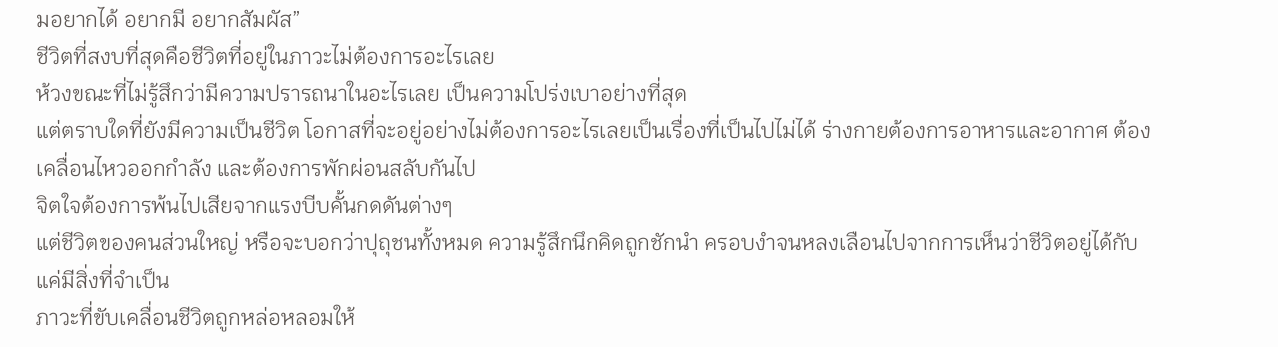มอยากได้ อยากมี อยากสัมผัส”
ชีวิตที่สงบที่สุดคือชีวิตที่อยู่ในภาวะไม่ต้องการอะไรเลย
ห้วงขณะที่ไม่รู้สึกว่ามีความปรารถนาในอะไรเลย เป็นความโปร่งเบาอย่างที่สุด
แต่ตราบใดที่ยังมีความเป็นชีวิต โอกาสที่จะอยู่อย่างไม่ต้องการอะไรเลยเป็นเรื่องที่เป็นไปไม่ได้ ร่างกายต้องการอาหารและอากาศ ต้องเคลื่อนไหวออกกำลัง และต้องการพักผ่อนสลับกันไป
จิตใจต้องการพ้นไปเสียจากแรงบีบคั้นกดดันต่างๆ
แต่ชีวิตของคนส่วนใหญ่ หรือจะบอกว่าปุถุชนทั้งหมด ความรู้สึกนึกคิดถูกชักนำ ครอบงำจนหลงเลือนไปจากการเห็นว่าชีวิตอยู่ได้กับแค่มีสิ่งที่จำเป็น
ภาวะที่ขับเคลื่อนชีวิตถูกหล่อหลอมให้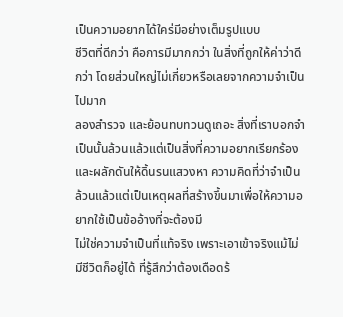เป็นความอยากได้ใคร่มีอย่างเต็มรูปแบบ
ชีวิตที่ดีกว่า คือการมีมากกว่า ในสิ่งที่ถูกให้ค่าว่าดีกว่า โดยส่วนใหญ่ไม่เกี่ยวหรือเลยจากความจำเป็นไปมาก
ลองสำรวจ และย้อนทบทวนดูเถอะ สิ่งที่เราบอกจำเป็นนั้นล้วนแล้วแต่เป็นสิ่งที่ความอยากเรียกร้องและผลักดันให้ดิ้นรนแสวงหา ความคิดที่ว่าจำเป็นล้วนแล้วแต่เป็นเหตุผลที่สร้างขึ้นมาเพื่อให้ความอยากใช้เป็นข้ออ้างที่จะต้องมี
ไม่ใช่ความจำเป็นที่แท้จริง เพราะเอาเข้าจริงแม้ไม่มีชีวิตก็อยู่ได้ ที่รู้สึกว่าต้องเดือดร้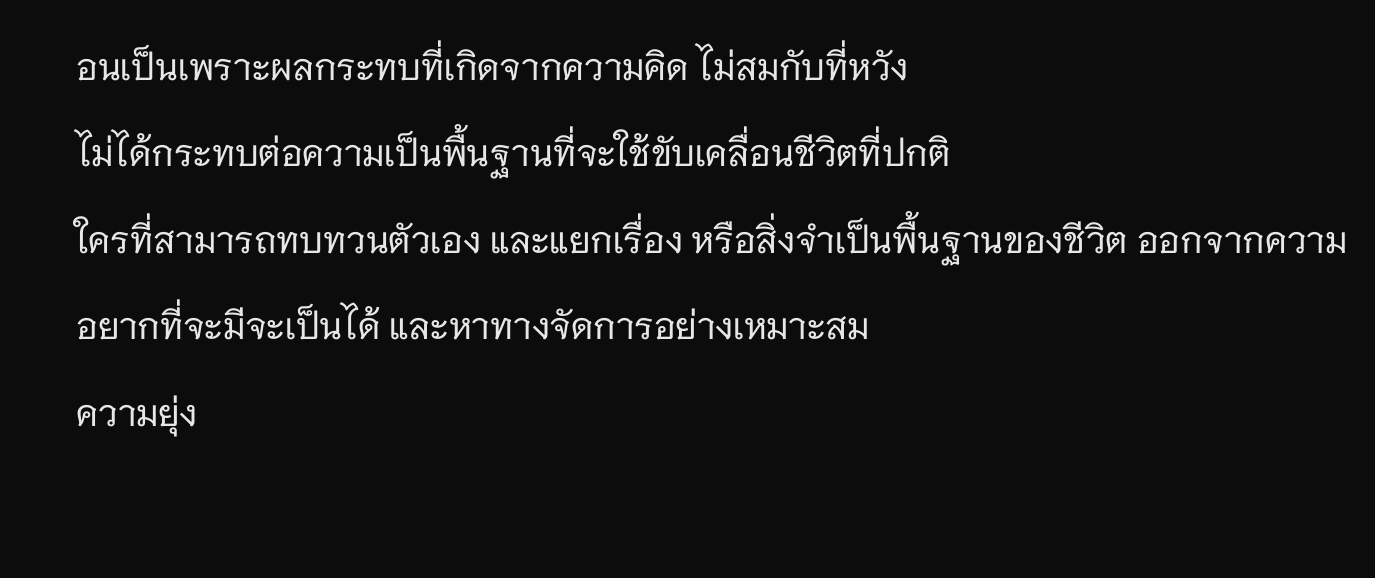อนเป็นเพราะผลกระทบที่เกิดจากความคิด ไม่สมกับที่หวัง
ไม่ได้กระทบต่อความเป็นพื้นฐานที่จะใช้ขับเคลื่อนชีวิตที่ปกติ
ใครที่สามารถทบทวนตัวเอง และแยกเรื่อง หรือสิ่งจำเป็นพื้นฐานของชีวิต ออกจากความอยากที่จะมีจะเป็นได้ และหาทางจัดการอย่างเหมาะสม
ความยุ่ง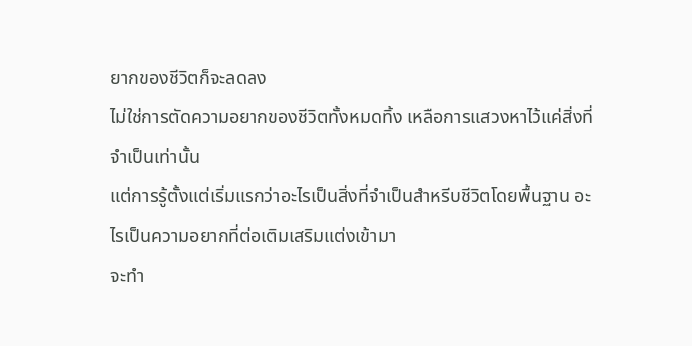ยากของชีวิตก็จะลดลง
ไม่ใช่การตัดความอยากของชีวิตทั้งหมดทิ้ง เหลือการแสวงหาไว้แค่สิ่งที่จำเป็นเท่านั้น
แต่การรู้ตั้งแต่เริ่มแรกว่าอะไรเป็นสิ่งที่จำเป็นสำหรีบชีวิตโดยพื้นฐาน อะไรเป็นความอยากที่ต่อเติมเสริมแต่งเข้ามา
จะทำ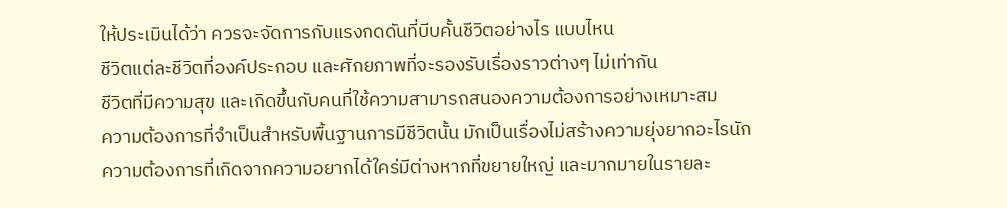ให้ประเมินได้ว่า ควรจะจัดการกับแรงกดดันที่บีบคั้นชีวิตอย่างไร แบบไหน
ชีวิตแต่ละชีวิตที่องค์ประกอบ และศักยภาพที่จะรองรับเรื่องราวต่างๆ ไม่เท่ากัน
ชีวิตที่มีความสุข และเกิดขึ้นกับคนที่ใช้ความสามารถสนองความต้องการอย่างเหมาะสม
ความต้องการที่จำเป็นสำหรับพื้นฐานการมีชีวิตนั้น มักเป็นเรื่องไม่สร้างความยุ่งยากอะไรนัก
ความต้องการที่เกิดจากความอยากได้ใคร่มีต่างหากที่ขยายใหญ่ และมากมายในรายละ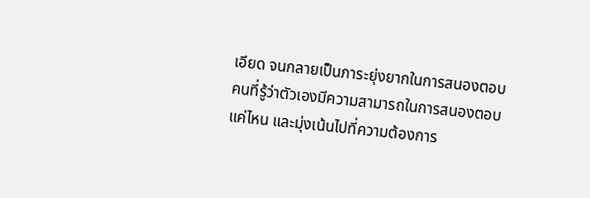เอียด จนกลายเป็นภาระยุ่งยากในการสนองตอบ
คนที่รู้ว่าตัวเองมีความสามารถในการสนองตอบแค่ไหน และมุ่งเน้นไปที่ความต้องการ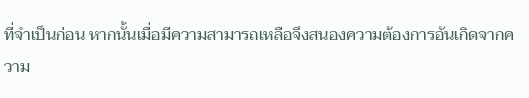ที่จำเป็นก่อน หากนั้นเมื่อมีความสามารถเหลือจึงสนองความต้องการอันเกิดจากความ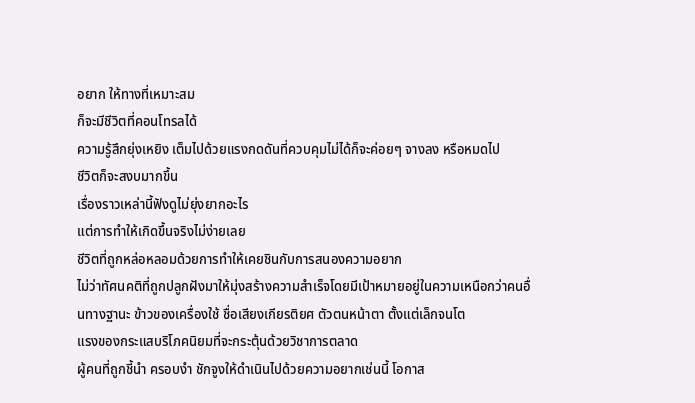อยาก ให้ทางที่เหมาะสม
ก็จะมีชีวิตที่คอนโทรลได้
ความรู้สึกยุ่งเหยิง เต็มไปด้วยแรงกดดันที่ควบคุมไม่ได้ก็จะค่อยๆ จางลง หรือหมดไป
ชีวิตก็จะสงบมากขึ้น
เรื่องราวเหล่านี้ฟังดูไม่ยุ่งยากอะไร
แต่การทำให้เกิดขึ้นจริงไม่ง่ายเลย
ชีวิตที่ถูกหล่อหลอมด้วยการทำให้เคยชินกับการสนองความอยาก
ไม่ว่าทัศนคติที่ถูกปลูกฝังมาให้มุ่งสร้างความสำเร็จโดยมีเป้าหมายอยู่ในความเหนือกว่าคนอื่นทางฐานะ ข้าวของเครื่องใช้ ชื่อเสียงเกียรติยศ ตัวตนหน้าตา ตั้งแต่เล็กจนโต
แรงของกระแสบริโภคนิยมที่จะกระตุ้นด้วยวิชาการตลาด
ผู้คนที่ถูกชี้นำ ครอบงำ ชักจูงให้ดำเนินไปด้วยความอยากเช่นนี้ โอกาส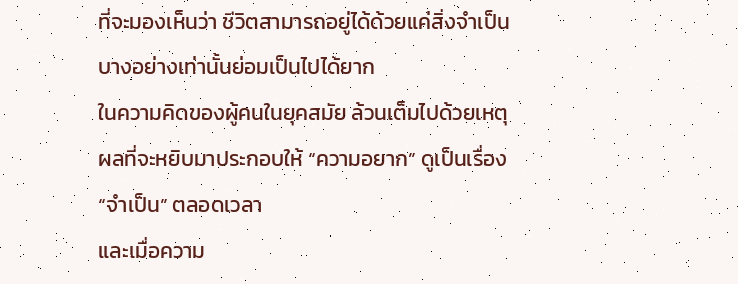ที่จะมองเห็นว่า ชีวิตสามารถอยู่ได้ด้วยแค่สิ่งจำเป็นบางอย่างเท่านั้นย่อมเป็นไปได้ยาก
ในความคิดของผู้คนในยุคสมัย ล้วนเต็มไปด้วยเหตุผลที่จะหยิบมาประกอบให้ “ความอยาก” ดูเป็นเรื่อง “จำเป็น” ตลอดเวลา
และเมื่อความ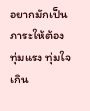อยากมักเป็นภาระให้ต้องทุ่มแรง ทุ่มใจเกิน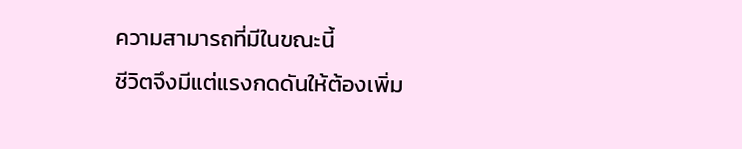ความสามารถที่มีในขณะนี้
ชีวิตจึงมีแต่แรงกดดันให้ต้องเพิ่ม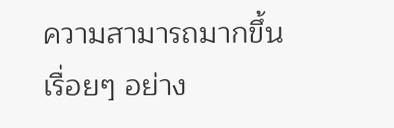ความสามารถมากขึ้นเรื่อยๆ อย่าง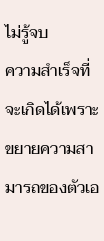ไม่รู้จบ
ความสำเร็จที่จะเกิดได้เพราะขยายความสามารถของตัวเอ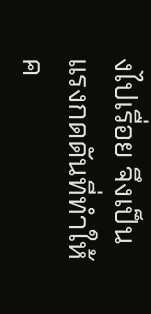งไปเรื่อย จึงเป็นแรงกดดันที่ทำให้ค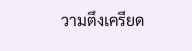วามตึงเครียด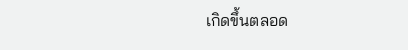เกิดขึ้นตลอด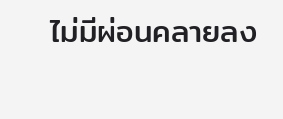ไม่มีผ่อนคลายลง